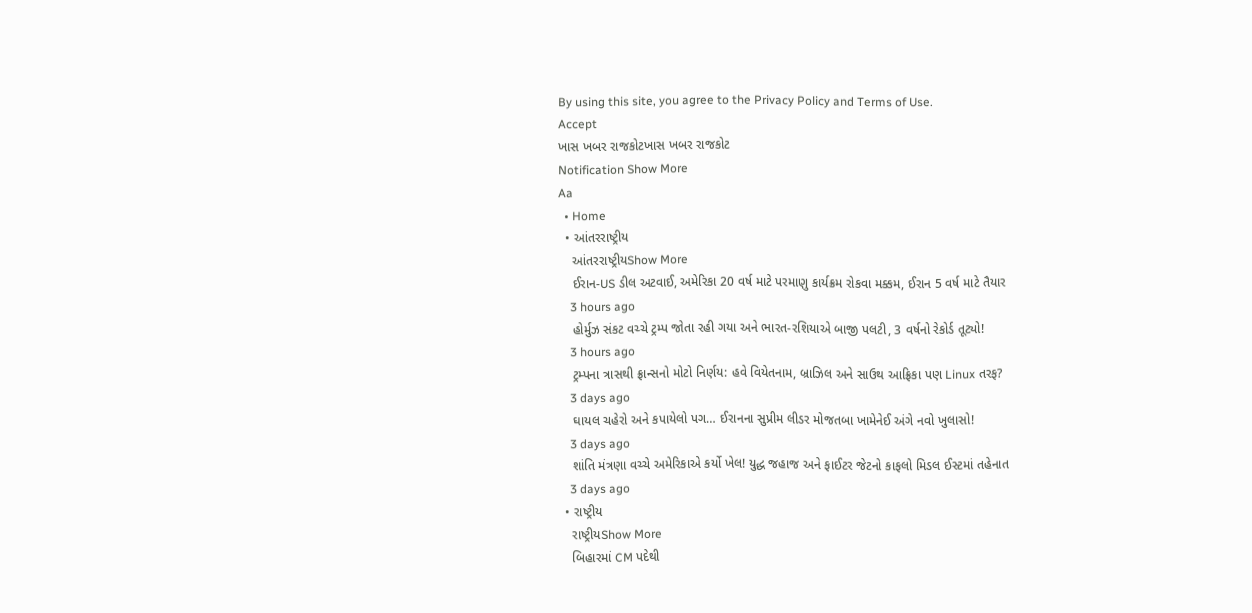By using this site, you agree to the Privacy Policy and Terms of Use.
Accept
ખાસ ખબર રાજકોટખાસ ખબર રાજકોટ
Notification Show More
Aa
  • Home
  • આંતરરાષ્ટ્રીય
    આંતરરાષ્ટ્રીયShow More
    ઈરાન-US ડીલ અટવાઈ, અમેરિકા 20 વર્ષ માટે પરમાણુ કાર્યક્રમ રોકવા મક્કમ, ઈરાન 5 વર્ષ માટે તૈયાર
    3 hours ago
    હોર્મુઝ સંકટ વચ્ચે ટ્રમ્પ જોતા રહી ગયા અને ભારત-રશિયાએ બાજી પલટી, 3 વર્ષનો રેકોર્ડ તૂટ્યો!
    3 hours ago
    ટ્રમ્પના ત્રાસથી ફ્રાન્સનો મોટો નિર્ણય: હવે વિયેતનામ, બ્રાઝિલ અને સાઉથ આફ્રિકા પણ Linux તરફ?
    3 days ago
    ઘાયલ ચહેરો અને કપાયેલો પગ… ઈરાનના સુપ્રીમ લીડર મોજતબા ખામેનેઈ અંગે નવો ખુલાસો!
    3 days ago
    શાંતિ મંત્રણા વચ્ચે અમેરિકાએ કર્યો ખેલ! યુદ્ધ જહાજ અને ફાઈટર જેટનો કાફલો મિડલ ઈસ્ટમાં તહેનાત
    3 days ago
  • રાષ્ટ્રીય
    રાષ્ટ્રીયShow More
    બિહારમાં CM પદેથી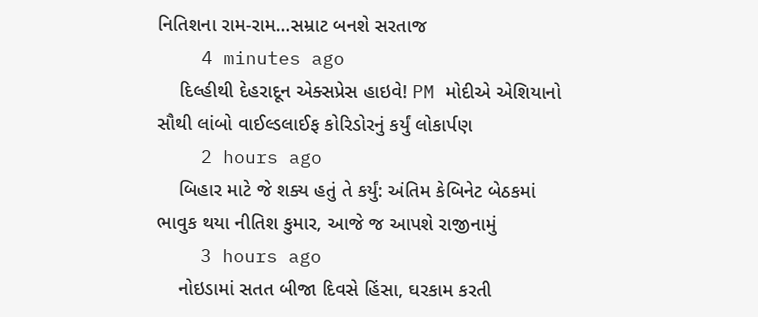નિતિશના રામ-રામ…સમ્રાટ બનશે સરતાજ
    4 minutes ago
    દિલ્હીથી દેહરાદૂન એક્સપ્રેસ હાઇવે! PM મોદીએ એશિયાનો સૌથી લાંબો વાઈલ્ડલાઈફ કોરિડોરનું કર્યું લોકાર્પણ
    2 hours ago
    બિહાર માટે જે શક્ય હતું તે કર્યું: અંતિમ કેબિનેટ બેઠકમાં ભાવુક થયા નીતિશ કુમાર, આજે જ આપશે રાજીનામું
    3 hours ago
    નોઇડામાં સતત બીજા દિવસે હિંસા, ઘરકામ કરતી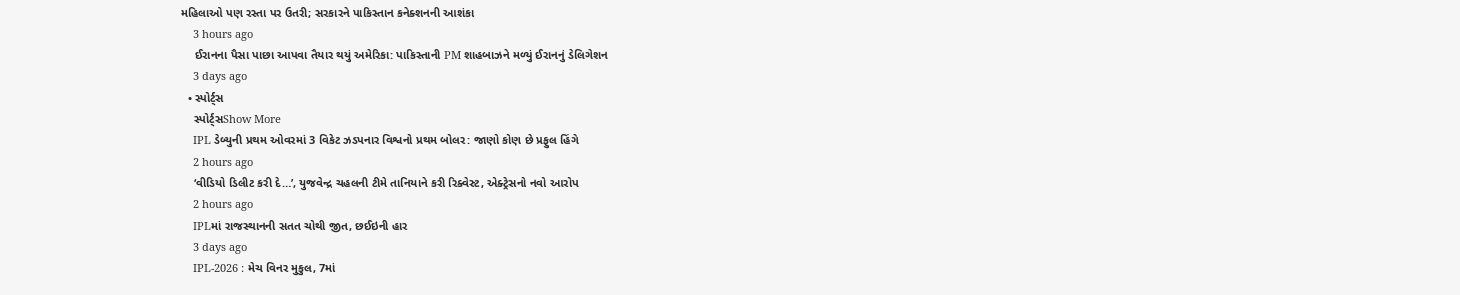મહિલાઓ પણ રસ્તા પર ઉતરી; સરકારને પાકિસ્તાન કનેક્શનની આશંકા
    3 hours ago
    ઈરાનના પૈસા પાછા આપવા તૈયાર થયું અમેરિકા: પાકિસ્તાની PM શાહબાઝને મળ્યું ઈરાનનું ડેલિગેશન
    3 days ago
  • સ્પોર્ટ્સ
    સ્પોર્ટ્સShow More
    IPL ડેબ્યુની પ્રથમ ઓવરમાં 3 વિકેટ ઝડપનાર વિશ્વનો પ્રથમ બોલર: જાણો કોણ છે પ્રફુલ હિંગે
    2 hours ago
    ‘વીડિયો ડિલીટ કરી દે…’, યુજવેન્દ્ર ચહલની ટીમે તાનિયાને કરી રિક્વેસ્ટ, એક્ટ્રેસનો નવો આરોપ
    2 hours ago
    IPLમાં રાજસ્થાનની સતત ચોથી જીત, છઈઇની હાર
    3 days ago
    IPL-2026 : મેચ વિનર મુકુલ, 7માં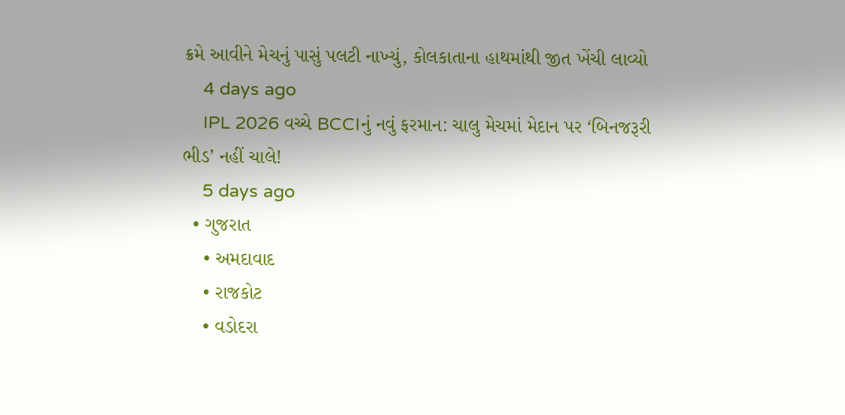ક્રમે આવીને મેચનું પાસું પલટી નાખ્યું, કોલકાતાના હાથમાંથી જીત ખેંચી લાવ્યો
    4 days ago
    IPL 2026 વચ્ચે BCCIનું નવું ફરમાન: ચાલુ મેચમાં મેદાન પર ‘બિનજરૂરી ભીડ’ નહીં ચાલે!
    5 days ago
  • ગુજરાત
    • અમદાવાદ
    • રાજકોટ
    • વડોદરા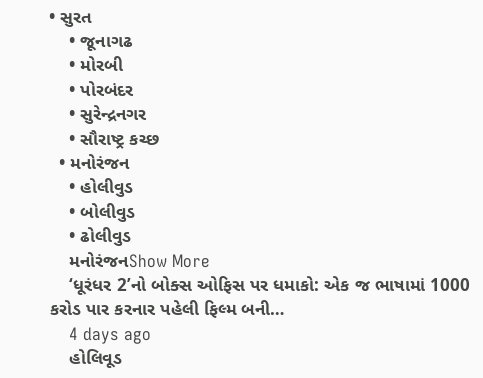• સુરત
    • જૂનાગઢ
    • મોરબી
    • પોરબંદર
    • સુરેન્દ્રનગર
    • સૌરાષ્ટ્ર કચ્છ
  • મનોરંજન
    • હોલીવુડ
    • બોલીવુડ
    • ઢોલીવુડ
    મનોરંજનShow More
    ‘ધૂરંધર 2’નો બોક્સ ઓફિસ પર ધમાકો: એક જ ભાષામાં 1000 કરોડ પાર કરનાર પહેલી ફિલ્મ બની…
    4 days ago
    હોલિવૂડ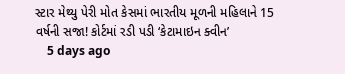સ્ટાર મેથ્યુ પેરી મોત કેસમાં ભારતીય મૂળની મહિલાને 15 વર્ષની સજા! કોર્ટમાં રડી પડી ‘કેટામાઇન ક્વીન’
    5 days ago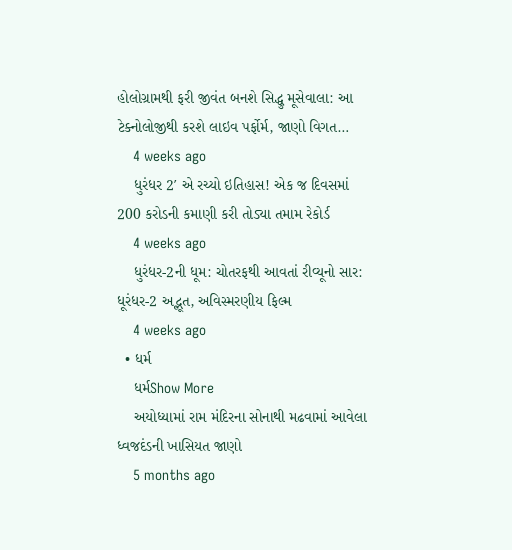હોલોગ્રામથી ફરી જીવંત બનશે સિદ્ધુ મૂસેવાલા: આ ટેક્નોલોજીથી કરશે લાઇવ પર્ફોર્મ, જાણો વિગત…
    4 weeks ago
    ધુરંધર 2′ એ રચ્યો ઇતિહાસ! એક જ દિવસમાં 200 કરોડની કમાણી કરી તોડ્યા તમામ રેકોર્ડ
    4 weeks ago
    ધુરંધર-2ની ધૂમ: ચોતરફથી આવતાં રીવ્યૂનો સાર: ધૂરંધર-2 અદ્ભૂત, અવિસ્મરણીય ફિલ્મ
    4 weeks ago
  • ધર્મ
    ધર્મShow More
    અયોધ્યામાં રામ મંદિરના સોનાથી મઢવામાં આવેલા ધ્વજદંડની ખાસિયત જાણો
    5 months ago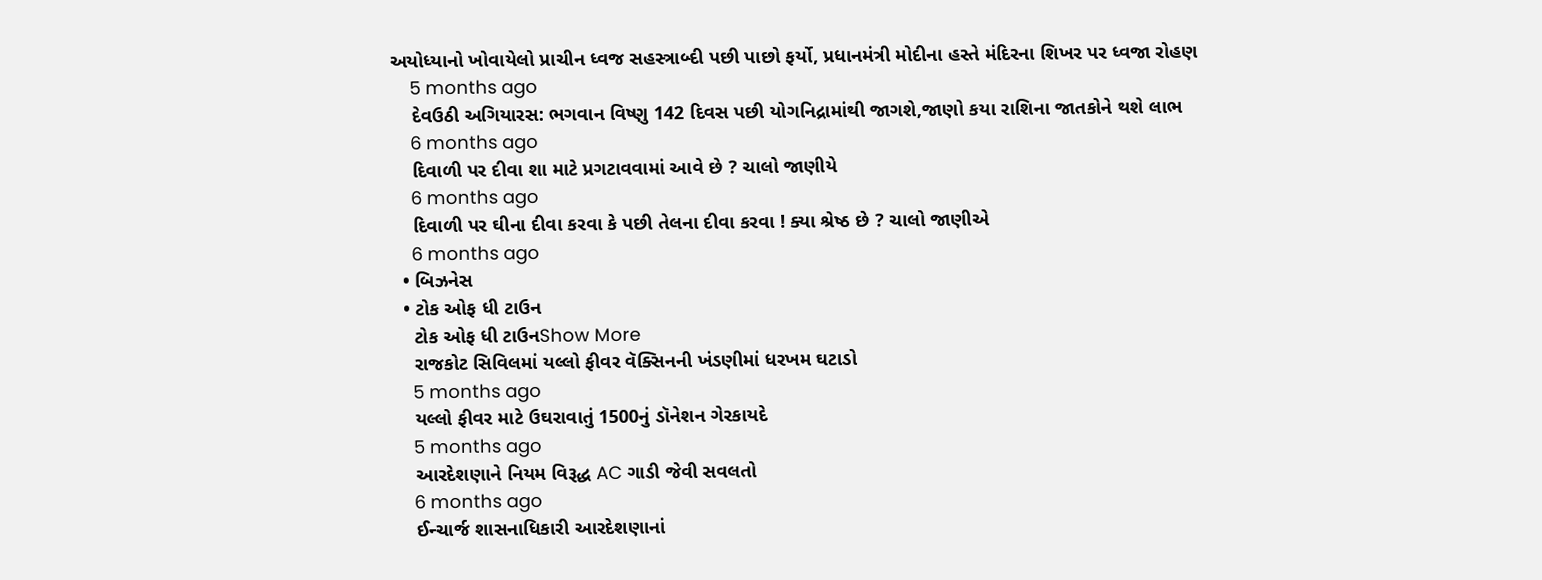અયોધ્યાનો ખોવાયેલો પ્રાચીન ધ્વજ સહસ્ત્રાબ્દી પછી પાછો ફર્યો, પ્રધાનમંત્રી મોદીના હસ્તે મંદિરના શિખર પર ધ્વજા રોહણ
    5 months ago
    દેવઉઠી અગિયારસ: ભગવાન વિષ્ણુ 142 દિવસ પછી યોગનિદ્રામાંથી જાગશે,જાણો કયા રાશિના જાતકોને થશે લાભ
    6 months ago
    દિવાળી પર દીવા શા માટે પ્રગટાવવામાં આવે છે ? ચાલો જાણીયે
    6 months ago
    દિવાળી પર ઘીના દીવા કરવા કે પછી તેલના દીવા કરવા ! ક્યા શ્રેષ્ઠ છે ? ચાલો જાણીએ
    6 months ago
  • બિઝનેસ
  • ટોક ઓફ ધી ટાઉન
    ટોક ઓફ ધી ટાઉનShow More
    રાજકોટ સિવિલમાં યલ્લો ફીવર વૅક્સિનની ખંડણીમાં ધરખમ ઘટાડો
    5 months ago
    યલ્લો ફીવર માટે ઉઘરાવાતું 1500નું ડૉનેશન ગેરકાયદે
    5 months ago
    આરદેશણાને નિયમ વિરૂદ્ધ AC ગાડી જેવી સવલતો
    6 months ago
    ઈન્ચાર્જ શાસનાધિકારી આરદેશણાનાં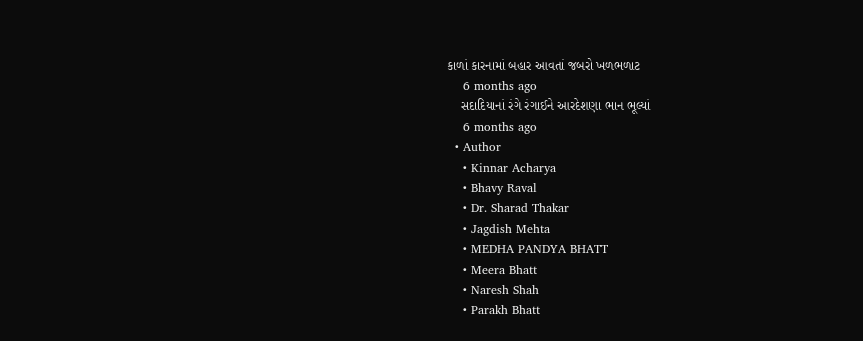કાળાં કારનામાં બહાર આવતાં જબરો ખળભળાટ
    6 months ago
    સદાદિયાનાં રંગે રંગાઈને આરદેશણા ભાન ભૂલ્યાં
    6 months ago
  • Author
    • Kinnar Acharya
    • Bhavy Raval
    • Dr. Sharad Thakar
    • Jagdish Mehta
    • MEDHA PANDYA BHATT
    • Meera Bhatt
    • Naresh Shah
    • Parakh Bhatt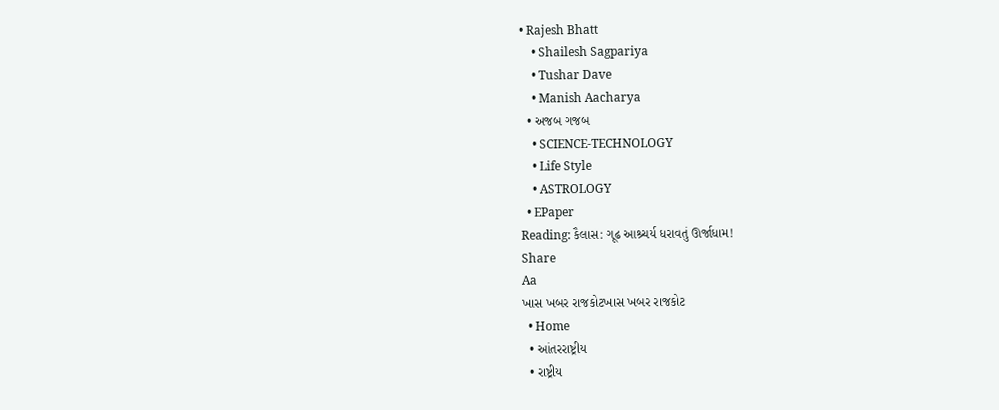• Rajesh Bhatt
    • Shailesh Sagpariya
    • Tushar Dave
    • Manish Aacharya
  • અજબ ગજબ
    • SCIENCE-TECHNOLOGY
    • Life Style
    • ASTROLOGY
  • EPaper
Reading: કૈલાસ: ગૂઢ આશ્ર્ચર્ય ધરાવતું ઊર્જાધામ!
Share
Aa
ખાસ ખબર રાજકોટખાસ ખબર રાજકોટ
  • Home
  • આંતરરાષ્ટ્રીય
  • રાષ્ટ્રીય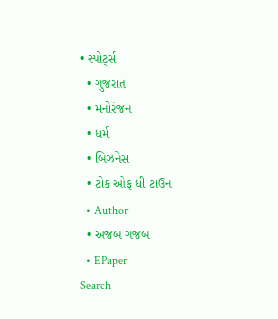• સ્પોર્ટ્સ
  • ગુજરાત
  • મનોરંજન
  • ધર્મ
  • બિઝનેસ
  • ટોક ઓફ ધી ટાઉન
  • Author
  • અજબ ગજબ
  • EPaper
Search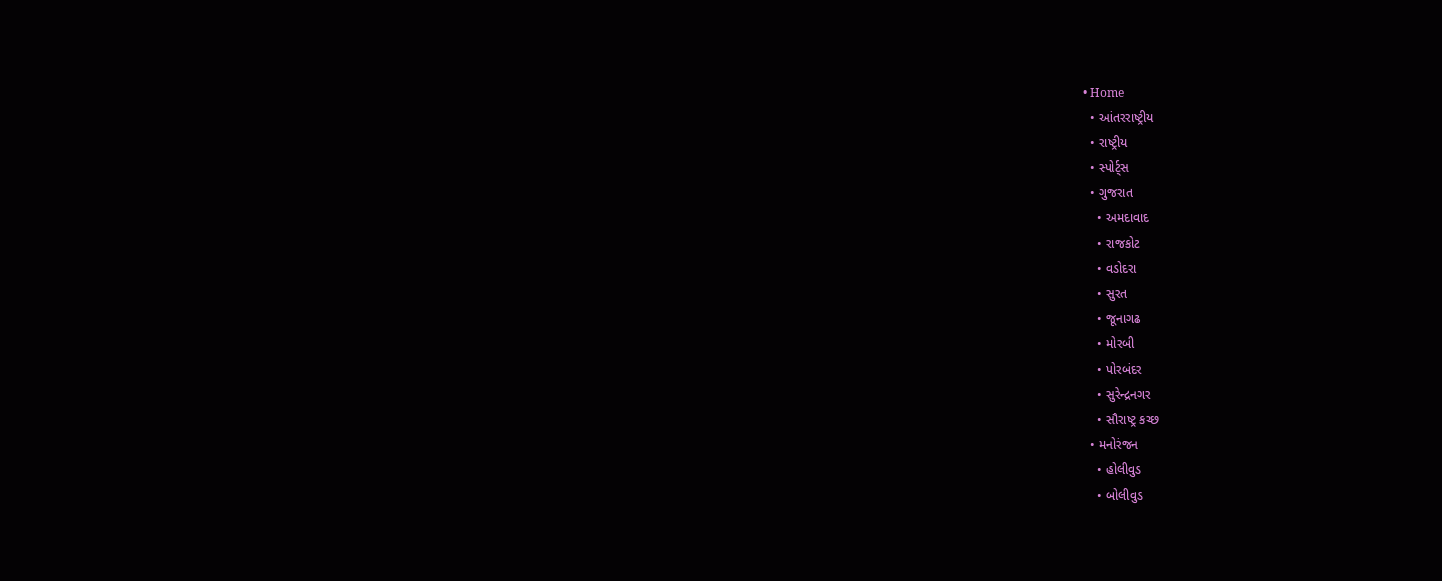• Home
  • આંતરરાષ્ટ્રીય
  • રાષ્ટ્રીય
  • સ્પોર્ટ્સ
  • ગુજરાત
    • અમદાવાદ
    • રાજકોટ
    • વડોદરા
    • સુરત
    • જૂનાગઢ
    • મોરબી
    • પોરબંદર
    • સુરેન્દ્રનગર
    • સૌરાષ્ટ્ર કચ્છ
  • મનોરંજન
    • હોલીવુડ
    • બોલીવુડ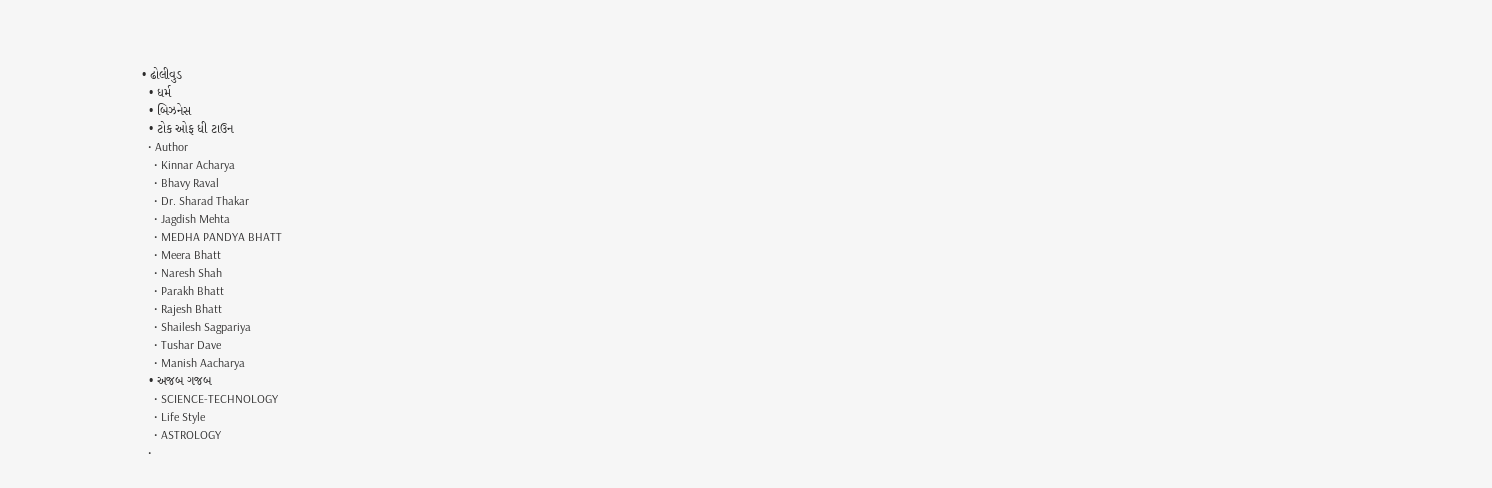• ઢોલીવુડ
  • ધર્મ
  • બિઝનેસ
  • ટોક ઓફ ધી ટાઉન
  • Author
    • Kinnar Acharya
    • Bhavy Raval
    • Dr. Sharad Thakar
    • Jagdish Mehta
    • MEDHA PANDYA BHATT
    • Meera Bhatt
    • Naresh Shah
    • Parakh Bhatt
    • Rajesh Bhatt
    • Shailesh Sagpariya
    • Tushar Dave
    • Manish Aacharya
  • અજબ ગજબ
    • SCIENCE-TECHNOLOGY
    • Life Style
    • ASTROLOGY
  •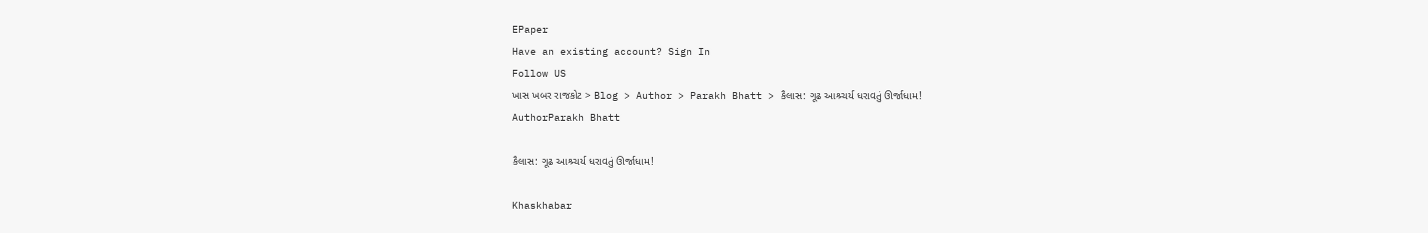EPaper
Have an existing account? Sign In
Follow US
ખાસ ખબર રાજકોટ > Blog > Author > Parakh Bhatt > કૈલાસ: ગૂઢ આશ્ર્ચર્ય ધરાવતું ઊર્જાધામ!
AuthorParakh Bhatt

કૈલાસ: ગૂઢ આશ્ર્ચર્ય ધરાવતું ઊર્જાધામ!

Khaskhabar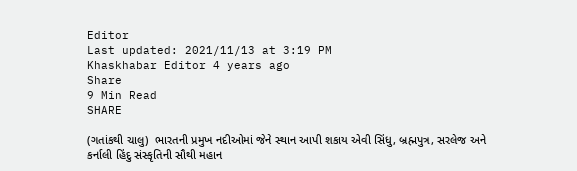Editor
Last updated: 2021/11/13 at 3:19 PM
Khaskhabar Editor 4 years ago
Share
9 Min Read
SHARE

(ગતાંકથી ચાલુ)  ભારતની પ્રમુખ નદીઓમાં જેને સ્થાન આપી શકાય એવી સિંધુ, બ્રહ્મપુત્ર, સરલેજ અને કર્નાલી હિંદુ સંસ્કૃતિની સૌથી મહાન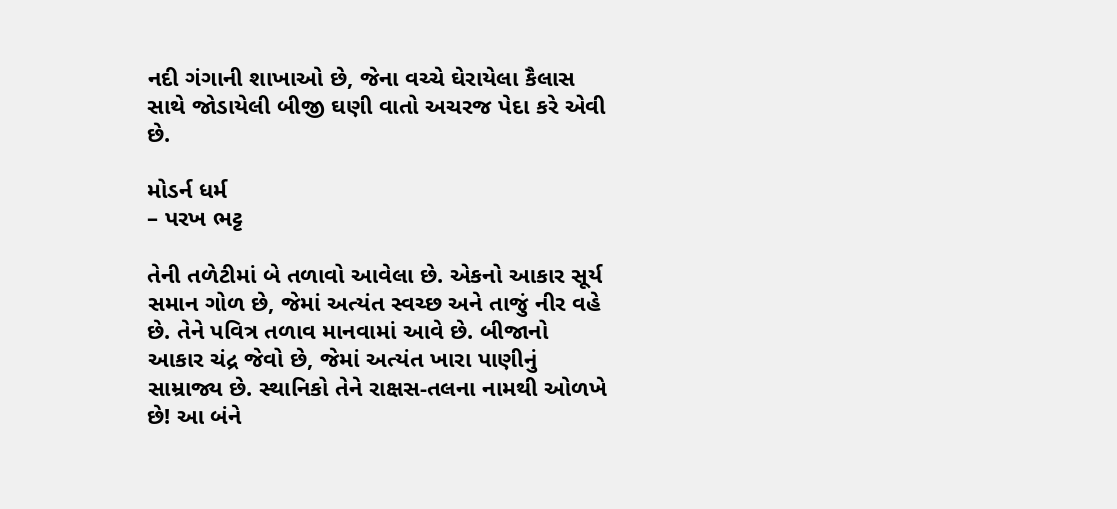નદી ગંગાની શાખાઓ છે, જેના વચ્ચે ઘેરાયેલા કૈલાસ સાથે જોડાયેલી બીજી ઘણી વાતો અચરજ પેદા કરે એવી છે.

મોડર્ન ધર્મ
– પરખ ભટ્ટ

તેની તળેટીમાં બે તળાવો આવેલા છે. એકનો આકાર સૂર્ય સમાન ગોળ છે, જેમાં અત્યંત સ્વચ્છ અને તાજું નીર વહે છે. તેને પવિત્ર તળાવ માનવામાં આવે છે. બીજાનો આકાર ચંદ્ર જેવો છે, જેમાં અત્યંત ખારા પાણીનું સામ્રાજ્ય છે. સ્થાનિકો તેને રાક્ષસ-તલના નામથી ઓળખે છે! આ બંને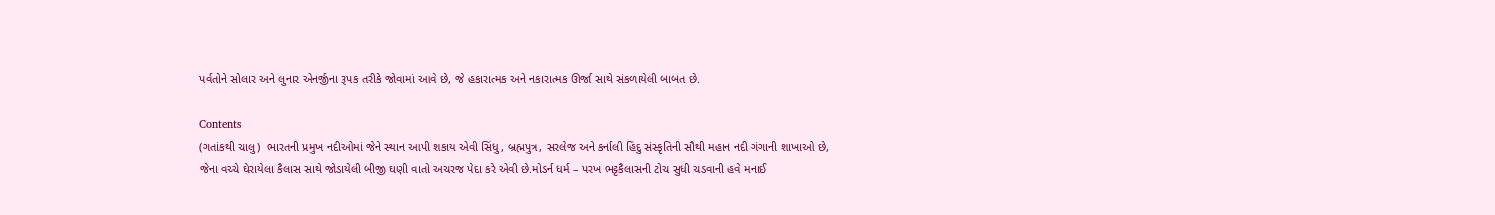પર્વતોને સોલાર અને લુનાર એનર્જીના રૂપક તરીકે જોવામાં આવે છે, જે હકારાત્મક અને નકારાત્મક ઊર્જા સાથે સંકળાયેલી બાબત છે.

Contents
(ગતાંકથી ચાલુ)  ભારતની પ્રમુખ નદીઓમાં જેને સ્થાન આપી શકાય એવી સિંધુ, બ્રહ્મપુત્ર, સરલેજ અને કર્નાલી હિંદુ સંસ્કૃતિની સૌથી મહાન નદી ગંગાની શાખાઓ છે, જેના વચ્ચે ઘેરાયેલા કૈલાસ સાથે જોડાયેલી બીજી ઘણી વાતો અચરજ પેદા કરે એવી છે.મોડર્ન ધર્મ – પરખ ભટ્ટકૈલાસની ટોચ સુધી ચડવાની હવે મનાઈ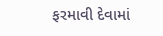ફરમાવી દેવામાં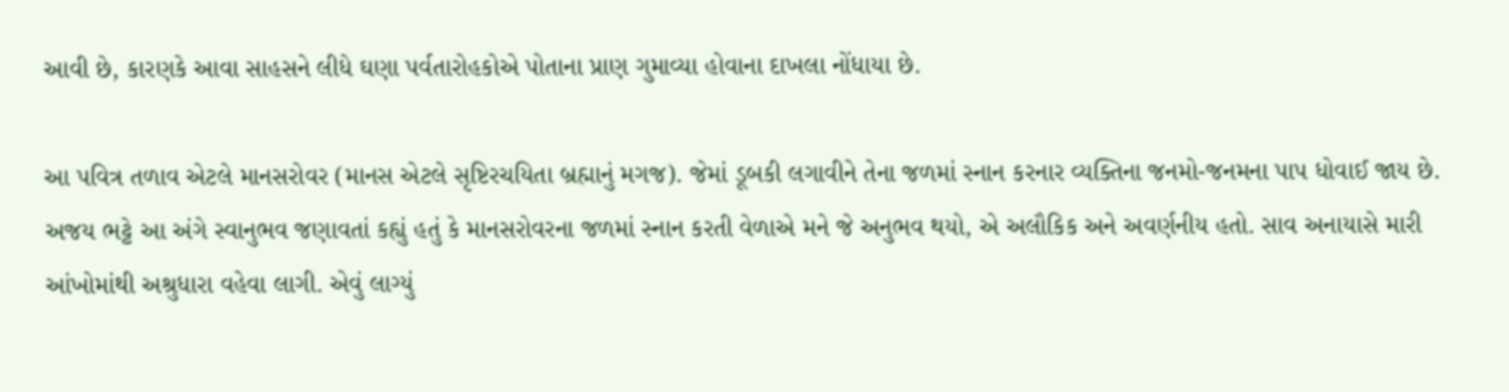આવી છે, કારણકે આવા સાહસને લીધે ઘણા પર્વતારોહકોએ પોતાના પ્રાણ ગુમાવ્યા હોવાના દાખલા નોંધાયા છે.

આ પવિત્ર તળાવ એટલે માનસરોવર (માનસ એટલે સૃષ્ટિરચયિતા બ્રહ્માનું મગજ). જેમાં ડૂબકી લગાવીને તેના જળમાં સ્નાન કરનાર વ્યક્તિના જનમો-જનમના પાપ ધોવાઈ જાય છે. અજય ભટ્ટે આ અંગે સ્વાનુભવ જણાવતાં કહ્યું હતું કે માનસરોવરના જળમાં સ્નાન કરતી વેળાએ મને જે અનુભવ થયો, એ અલૌકિક અને અવર્ણનીય હતો. સાવ અનાયાસે મારી આંખોમાંથી અશ્રુધારા વહેવા લાગી. એવું લાગ્યું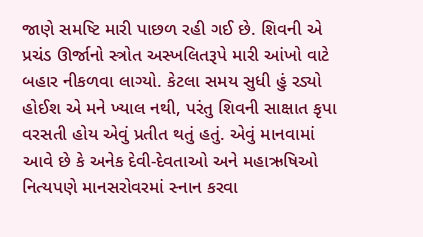જાણે સમષ્ટિ મારી પાછળ રહી ગઈ છે. શિવની એ પ્રચંડ ઊર્જાનો સ્ત્રોત અસ્ખલિતરૂપે મારી આંખો વાટે બહાર નીકળવા લાગ્યો. કેટલા સમય સુધી હું રડ્યો હોઈશ એ મને ખ્યાલ નથી, પરંતુ શિવની સાક્ષાત કૃપા વરસતી હોય એવું પ્રતીત થતું હતું. એવું માનવામાં આવે છે કે અનેક દેવી-દેવતાઓ અને મહાઋષિઓ નિત્યપણે માનસરોવરમાં સ્નાન કરવા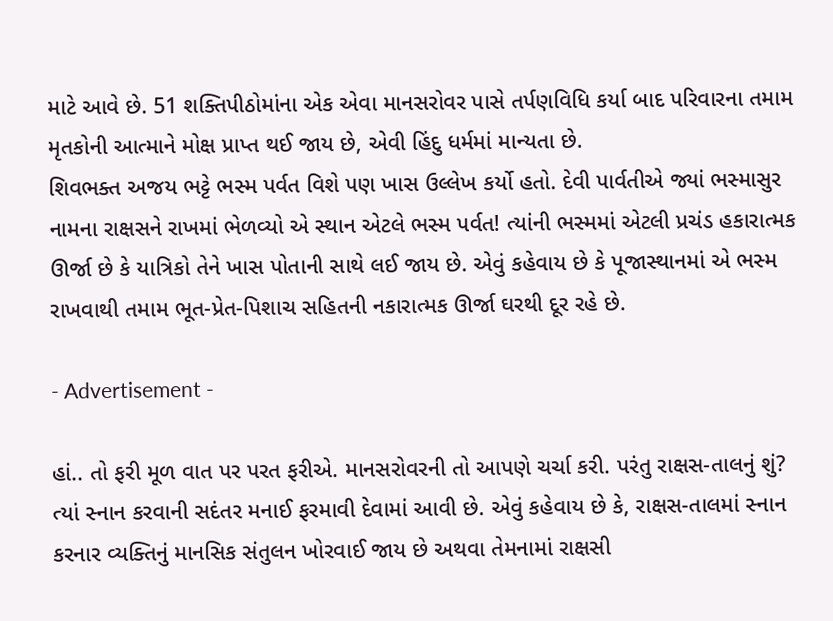માટે આવે છે. 51 શક્તિપીઠોમાંના એક એવા માનસરોવર પાસે તર્પણવિધિ કર્યા બાદ પરિવારના તમામ મૃતકોની આત્માને મોક્ષ પ્રાપ્ત થઈ જાય છે, એવી હિંદુ ધર્મમાં માન્યતા છે.
શિવભક્ત અજય ભટ્ટે ભસ્મ પર્વત વિશે પણ ખાસ ઉલ્લેખ કર્યો હતો. દેવી પાર્વતીએ જ્યાં ભસ્માસુર નામના રાક્ષસને રાખમાં ભેળવ્યો એ સ્થાન એટલે ભસ્મ પર્વત! ત્યાંની ભસ્મમાં એટલી પ્રચંડ હકારાત્મક ઊર્જા છે કે યાત્રિકો તેને ખાસ પોતાની સાથે લઈ જાય છે. એવું કહેવાય છે કે પૂજાસ્થાનમાં એ ભસ્મ રાખવાથી તમામ ભૂત-પ્રેત-પિશાચ સહિતની નકારાત્મક ઊર્જા ઘરથી દૂર રહે છે.

- Advertisement -

હાં.. તો ફરી મૂળ વાત પર પરત ફરીએ. માનસરોવરની તો આપણે ચર્ચા કરી. પરંતુ રાક્ષસ-તાલનું શું? ત્યાં સ્નાન કરવાની સદંતર મનાઈ ફરમાવી દેવામાં આવી છે. એવું કહેવાય છે કે, રાક્ષસ-તાલમાં સ્નાન કરનાર વ્યક્તિનું માનસિક સંતુલન ખોરવાઈ જાય છે અથવા તેમનામાં રાક્ષસી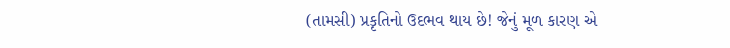(તામસી) પ્રકૃતિનો ઉદભવ થાય છે! જેનું મૂળ કારણ એ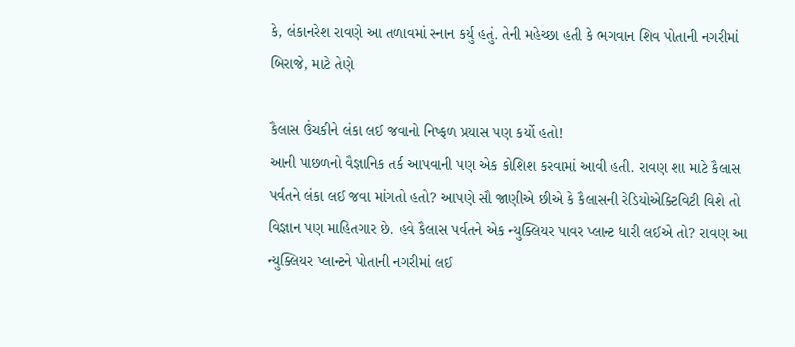કે, લંકાનરેશ રાવણે આ તળાવમાં સ્નાન કર્યુ હતું. તેની મહેચ્છા હતી કે ભગવાન શિવ પોતાની નગરીમાં બિરાજે, માટે તેણે

કૈલાસ ઉંચકીને લંકા લઈ જવાનો નિષ્ફળ પ્રયાસ પણ કર્યો હતો!
આની પાછળનો વૈજ્ઞાનિક તર્ક આપવાની પણ એક કોશિશ કરવામાં આવી હતી. રાવણ શા માટે કૈલાસ પર્વતને લંકા લઈ જવા માંગતો હતો? આપણે સૌ જાણીએ છીએ કે કૈલાસની રેડિયોએક્ટિવિટી વિશે તો વિજ્ઞાન પણ માહિતગાર છે. હવે કૈલાસ પર્વતને એક ન્યુક્લિયર પાવર પ્લાન્ટ ધારી લઈએ તો? રાવણ આ ન્યુક્લિયર પ્લાન્ટને પોતાની નગરીમાં લઈ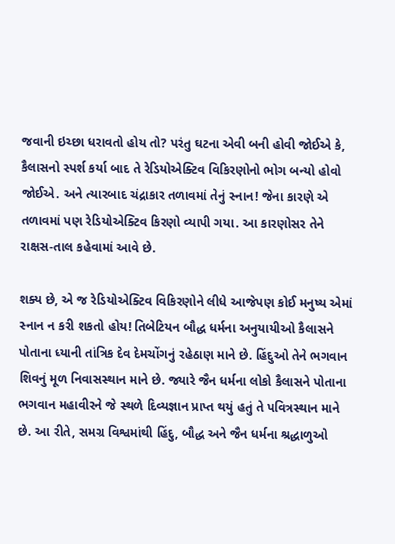જવાની ઇચ્છા ધરાવતો હોય તો? પરંતુ ઘટના એવી બની હોવી જોઈએ કે, કૈલાસનો સ્પર્શ કર્યા બાદ તે રેડિયોએક્ટિવ વિકિરણોનો ભોગ બન્યો હોવો જોઈએ. અને ત્યારબાદ ચંદ્રાકાર તળાવમાં તેનું સ્નાન! જેના કારણે એ તળાવમાં પણ રેડિયોએક્ટિવ કિરણો વ્યાપી ગયા. આ કારણોસર તેને રાક્ષસ-તાલ કહેવામાં આવે છે.

શક્ય છે, એ જ રેડિયોએક્ટિવ વિકિરણોને લીધે આજેપણ કોઈ મનુષ્ય એમાં સ્નાન ન કરી શકતો હોય! તિબેટિયન બૌદ્ધ ધર્મના અનુયાયીઓ કૈલાસને પોતાના ધ્યાની તાંત્રિક દેવ દેમચોંગનું રહેઠાણ માને છે. હિંદુઓ તેને ભગવાન શિવનું મૂળ નિવાસસ્થાન માને છે. જ્યારે જૈન ધર્મના લોકો કૈલાસને પોતાના ભગવાન મહાવીરને જે સ્થળે દિવ્યજ્ઞાન પ્રાપ્ત થયું હતું તે પવિત્રસ્થાન માને છે. આ રીતે, સમગ્ર વિશ્વમાંથી હિંદુ, બૌદ્ધ અને જૈન ધર્મના શ્રદ્ધાળુઓ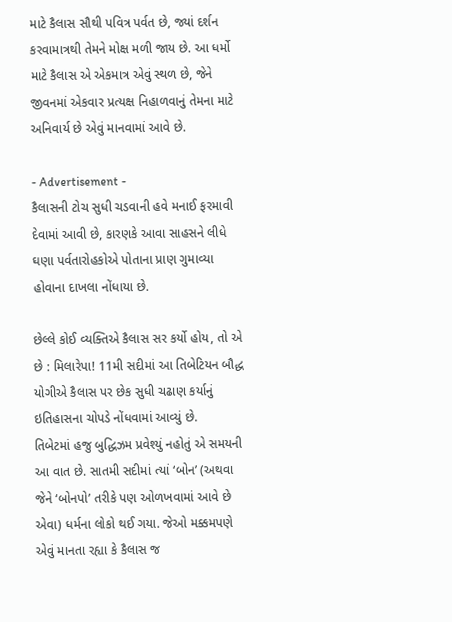માટે કૈલાસ સૌથી પવિત્ર પર્વત છે, જ્યાં દર્શન કરવામાત્રથી તેમને મોક્ષ મળી જાય છે. આ ધર્મો માટે કૈલાસ એ એકમાત્ર એવું સ્થળ છે, જેને જીવનમાં એકવાર પ્રત્યક્ષ નિહાળવાનું તેમના માટે અનિવાર્ય છે એવું માનવામાં આવે છે.

- Advertisement -
કૈલાસની ટોચ સુધી ચડવાની હવે મનાઈ ફરમાવી દેવામાં આવી છે, કારણકે આવા સાહસને લીધે ઘણા પર્વતારોહકોએ પોતાના પ્રાણ ગુમાવ્યા હોવાના દાખલા નોંધાયા છે.

છેલ્લે કોઈ વ્યક્તિએ કૈલાસ સર કર્યો હોય, તો એ છે : મિલારેપા! 11મી સદીમાં આ તિબેટિયન બૌદ્ધ યોગીએ કૈલાસ પર છેક સુધી ચઢાણ કર્યાનું ઇતિહાસના ચોપડે નોંધવામાં આવ્યું છે.
તિબેટમાં હજુ બુદ્ધિઝમ પ્રવેશ્યું નહોતું એ સમયની આ વાત છે. સાતમી સદીમાં ત્યાં ‘બોન’ (અથવા જેને ‘બોનપો’ તરીકે પણ ઓળખવામાં આવે છે એવા) ધર્મના લોકો થઈ ગયા. જેઓ મક્કમપણે એવું માનતા રહ્યા કે કૈલાસ જ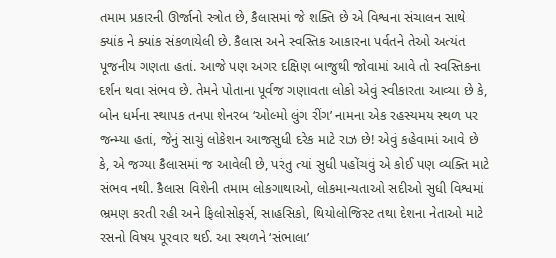તમામ પ્રકારની ઊર્જાનો સ્ત્રોત છે, કૈલાસમાં જે શક્તિ છે એ વિશ્વના સંચાલન સાથે ક્યાંક ને ક્યાંક સંકળાયેલી છે. કૈલાસ અને સ્વસ્તિક આકારના પર્વતને તેઓ અત્યંત પૂજનીય ગણતા હતાં. આજે પણ અગર દક્ષિણ બાજુથી જોવામાં આવે તો સ્વસ્તિકના દર્શન થવા સંભવ છે. તેમને પોતાના પૂર્વજ ગણાવતા લોકો એવું સ્વીકારતા આવ્યા છે કે, બોન ધર્મના સ્થાપક તનપા શેનરબ ‘ઓલ્મો લુંગ રીંગ’ નામના એક રહસ્યમય સ્થળ પર જન્મ્યા હતાં, જેનું સાચું લોકેશન આજસુધી દરેક માટે રાઝ છે! એવું કહેવામાં આવે છે કે, એ જગ્યા કૈલાસમાં જ આવેલી છે, પરંતુ ત્યાં સુધી પહોંચવું એ કોઈ પણ વ્યક્તિ માટે સંભવ નથી. કૈલાસ વિશેની તમામ લોકગાથાઓ, લોકમાન્યતાઓ સદીઓ સુધી વિશ્વમાં ભ્રમણ કરતી રહી અને ફિલોસોફર્સ, સાહસિકો, થિયોલોજિસ્ટ તથા દેશના નેતાઓ માટે રસનો વિષય પૂરવાર થઈ. આ સ્થળને ‘સંભાલા’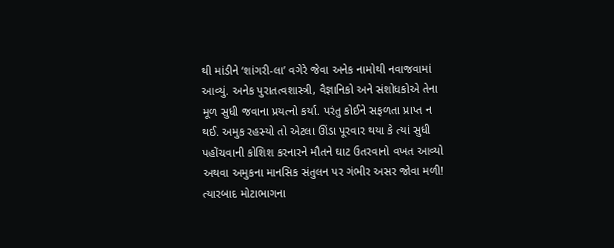થી માંડીને ‘શાંગરી-લા’ વગેરે જેવા અનેક નામોથી નવાજવામાં આવ્યું. અનેક પુરાતત્વશાસ્ત્રી, વૈજ્ઞાનિકો અને સંશોધકોએ તેના મૂળ સુધી જવાના પ્રયત્નો કર્યા. પરંતુ કોઈને સફળતા પ્રાપ્ત ન થઈ. અમુક રહસ્યો તો એટલા ઊંડા પૂરવાર થયા કે ત્યાં સુધી પહોંચવાની કોશિશ કરનારને મૌતને ઘાટ ઉતરવાનો વખત આવ્યો અથવા અમુકના માનસિક સંતુલન પર ગંભીર અસર જોવા મળી! ત્યારબાદ મોટાભાગના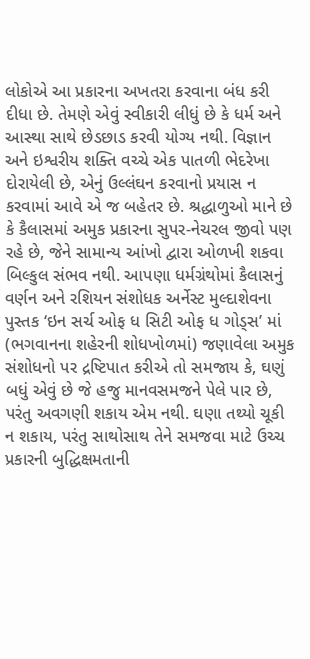લોકોએ આ પ્રકારના અખતરા કરવાના બંધ કરી દીધા છે. તેમણે એવું સ્વીકારી લીધું છે કે ધર્મ અને આસ્થા સાથે છેડછાડ કરવી યોગ્ય નથી. વિજ્ઞાન અને ઇશ્વરીય શક્તિ વચ્ચે એક પાતળી ભેદરેખા દોરાયેલી છે, એનું ઉલ્લંઘન કરવાનો પ્રયાસ ન કરવામાં આવે એ જ બહેતર છે. શ્રદ્ધાળુઓ માને છે કે કૈલાસમાં અમુક પ્રકારના સુપર-નેચરલ જીવો પણ રહે છે, જેને સામાન્ય આંખો દ્વારા ઓળખી શકવા બિલ્કુલ સંભવ નથી. આપણા ધર્મગ્રંથોમાં કૈલાસનું વર્ણન અને રશિયન સંશોધક અર્નેસ્ટ મુલ્દાશેવના પુસ્તક ‘ઇન સર્ચ ઓફ ધ સિટી ઓફ ધ ગોડ્સ’ માં (ભગવાનના શહેરની શોધખોળમાં) જણાવેલા અમુક સંશોધનો પર દ્રષ્ટિપાત કરીએ તો સમજાય કે, ઘણું બધું એવું છે જે હજુ માનવસમજને પેલે પાર છે, પરંતુ અવગણી શકાય એમ નથી. ઘણા તથ્યો ચૂકી ન શકાય, પરંતુ સાથોસાથ તેને સમજવા માટે ઉચ્ચ પ્રકારની બુદ્ધિક્ષમતાની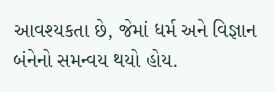આવશ્યકતા છે, જેમાં ધર્મ અને વિજ્ઞાન બંનેનો સમન્વય થયો હોય.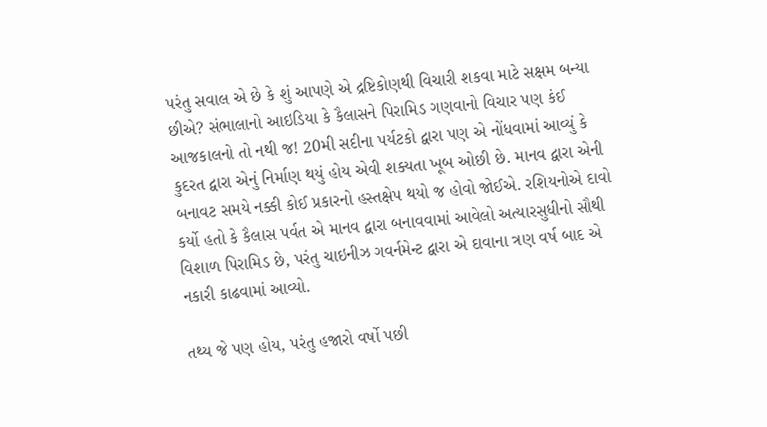પરંતુ સવાલ એ છે કે શું આપણે એ દ્રષ્ટિકોણથી વિચારી શકવા માટે સક્ષમ બન્યા છીએ? સંભાલાનો આઇડિયા કે કૈલાસને પિરામિડ ગણવાનો વિચાર પણ કંઈ આજકાલનો તો નથી જ! 20મી સદીના પર્યટકો દ્વારા પણ એ નોંધવામાં આવ્યું કે કુદરત દ્વારા એનું નિર્માણ થયું હોય એવી શક્યતા ખૂબ ઓછી છે. માનવ દ્વારા એની બનાવટ સમયે નક્કી કોઈ પ્રકારનો હસ્તક્ષેપ થયો જ હોવો જોઈએ. રશિયનોએ દાવો કર્યો હતો કે કૈલાસ પર્વત એ માનવ દ્વારા બનાવવામાં આવેલો અત્યારસુધીનો સૌથી વિશાળ પિરામિડ છે, પરંતુ ચાઇનીઝ ગવર્નમેન્ટ દ્વારા એ દાવાના ત્રણ વર્ષ બાદ એ નકારી કાઢવામાં આવ્યો.

તથ્ય જે પણ હોય, પરંતુ હજારો વર્ષો પછી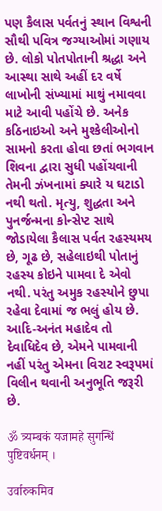પણ કૈલાસ પર્વતનું સ્થાન વિશ્વની સૌથી પવિત્ર જગ્યાઓમાં ગણાય છે. લોકો પોતપોતાની શ્રદ્ધા અને આસ્થા સાથે અહીં દર વર્ષે લાખોની સંખ્યામાં માથું નમાવવા માટે આવી પહોંચે છે. અનેક કઠિનાઇઓ અને મુશ્કેલીઓનો સામનો કરતા હોવા છતાં ભગવાન શિવના દ્વારા સુધી પહોંચવાની તેમની ઝંખનામાં ક્યારે ય ઘટાડો નથી થતો. મૃત્યુ, શુદ્ધતા અને પુનર્જન્મના કોન્સેપ્ટ સાથે જોડાયેલા કૈલાસ પર્વત રહસ્યમય છે, ગૂઢ છે, સહેલાઇથી પોતાનું રહસ્ય કોઇને પામવા દે એવો નથી. પરંતુ અમુક રહસ્યોને છુપા રહેવા દેવામાં જ ભલું હોય છે. આદિ-અનંત મહાદેવ તો દેવાધિદેવ છે, એમને પામવાની નહીં પરંતુ એમના વિરાટ સ્વરૂપમાં વિલીન થવાની અનુભૂતિ જરૂરી છે.

ॐ त्र्यम्बकं यजामहे सुगन्धिं पुष्टिवर्धनम् ।

उर्वारुकमिव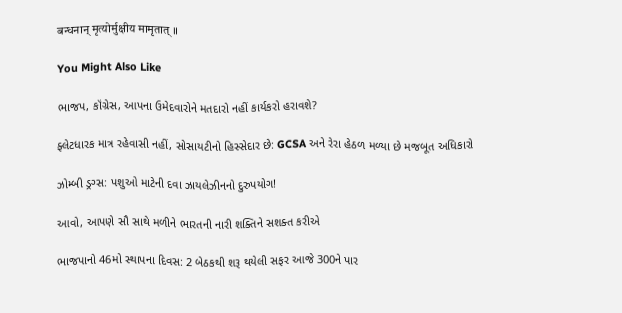बन्धनान् मृत्योर्मुक्षीय मामृतात् ॥

You Might Also Like

ભાજપ, કૉંગ્રેસ, આપના ઉમેદવારોને મતદારો નહીં કાર્યકરો હરાવશે?

ફ્લેટધારક માત્ર રહેવાસી નહીં, સોસાયટીનો હિસ્સેદાર છે: GCSA અને રેરા હેઠળ મળ્યા છે મજબૂત અધિકારો

ઝોમ્બી ડ્રગ્સ: પશુઓ માટેની દવા ઝાયલેઝીનનો દુરુપયોગ!

આવો, આપણે સૌ સાથે મળીને ભારતની નારી શક્તિને સશક્ત કરીએ

ભાજપાનો 46મો સ્થાપના દિવસ: 2 બેઠકથી શરૂ થયેલી સફર આજે 300ને પાર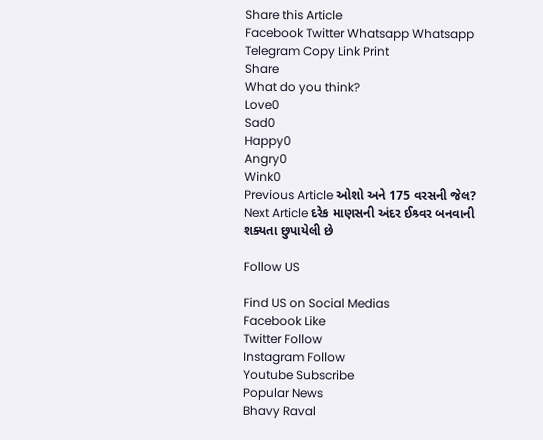Share this Article
Facebook Twitter Whatsapp Whatsapp Telegram Copy Link Print
Share
What do you think?
Love0
Sad0
Happy0
Angry0
Wink0
Previous Article ઓશો અને 175 વરસની જેલ?
Next Article દરેક માણસની અંદર ઈશ્ર્વર બનવાની શક્યતા છુપાયેલી છે

Follow US

Find US on Social Medias
Facebook Like
Twitter Follow
Instagram Follow
Youtube Subscribe
Popular News
Bhavy Raval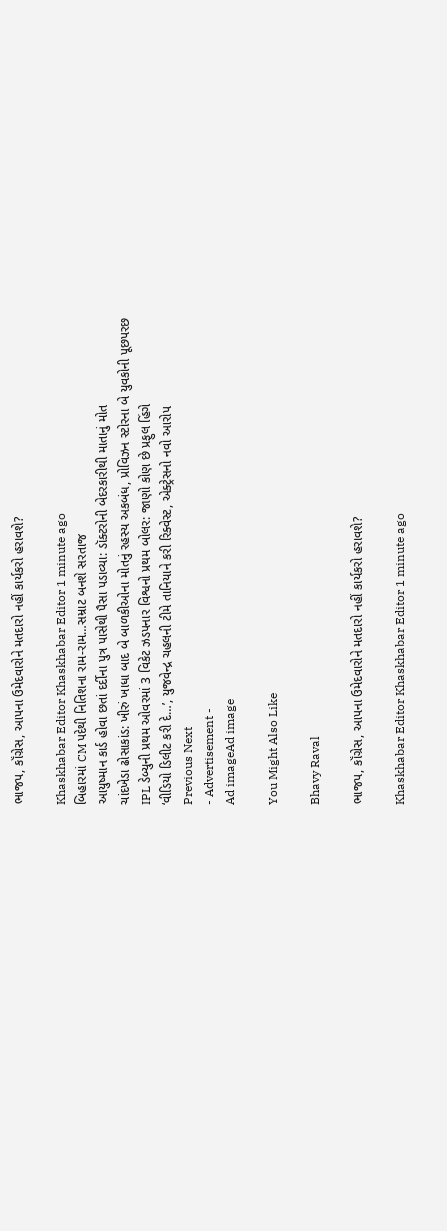ભાજપ, કૉંગ્રેસ, આપના ઉમેદવારોને મતદારો નહીં કાર્યકરો હરાવશે?

Khaskhabar Editor Khaskhabar Editor 1 minute ago
બિહારમાં CM પદેથી નિતિશના રામ-રામ…સમ્રાટ બનશે સરતાજ
આયુષ્માન કાર્ડ હોવા છતાં દર્દીના પુત્ર પાસેથી પૈસા પડાવ્યા: ડૉક્ટરોની બેદરકારીથી માતાનું મોત
ચાંદખેડા ઢોસાકાંડ: ખીરું ખાધા બાદ બે બાળકીઓના મોતનું રહસ્ય અકબંધ, પ્રોવિઝન સ્ટોરના બે યુવકોની પૂછપરછ
IPL ડેબ્યુની પ્રથમ ઓવરમાં 3 વિકેટ ઝડપનાર વિશ્વનો પ્રથમ બોલર: જાણો કોણ છે પ્રફુલ હિંગે
‘વીડિયો ડિલીટ કરી દે…’, યુજવેન્દ્ર ચહલની ટીમે તાનિયાને કરી રિક્વેસ્ટ, એક્ટ્રેસનો નવો આરોપ
Previous Next
- Advertisement -
Ad imageAd image

You Might Also Like

Bhavy Raval

ભાજપ, કૉંગ્રેસ, આપના ઉમેદવારોને મતદારો નહીં કાર્યકરો હરાવશે?

Khaskhabar Editor Khaskhabar Editor 1 minute ago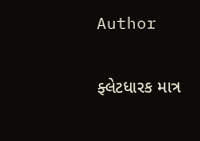Author

ફ્લેટધારક માત્ર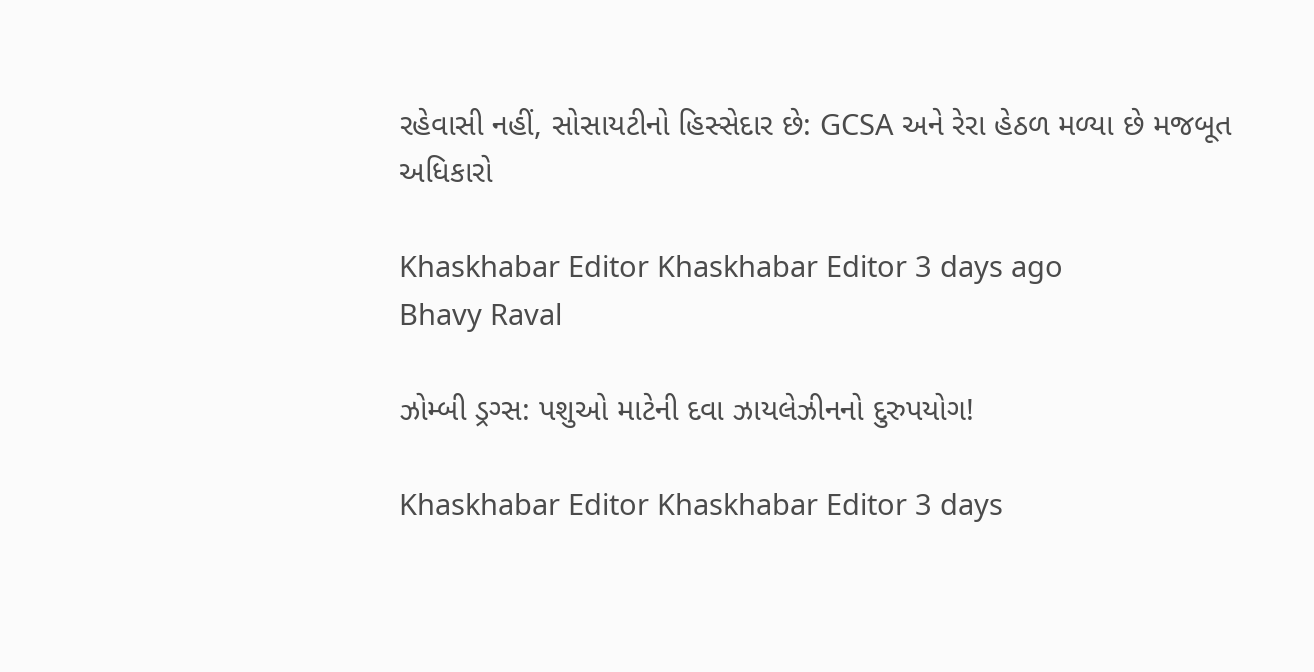રહેવાસી નહીં, સોસાયટીનો હિસ્સેદાર છે: GCSA અને રેરા હેઠળ મળ્યા છે મજબૂત અધિકારો

Khaskhabar Editor Khaskhabar Editor 3 days ago
Bhavy Raval

ઝોમ્બી ડ્રગ્સ: પશુઓ માટેની દવા ઝાયલેઝીનનો દુરુપયોગ!

Khaskhabar Editor Khaskhabar Editor 3 days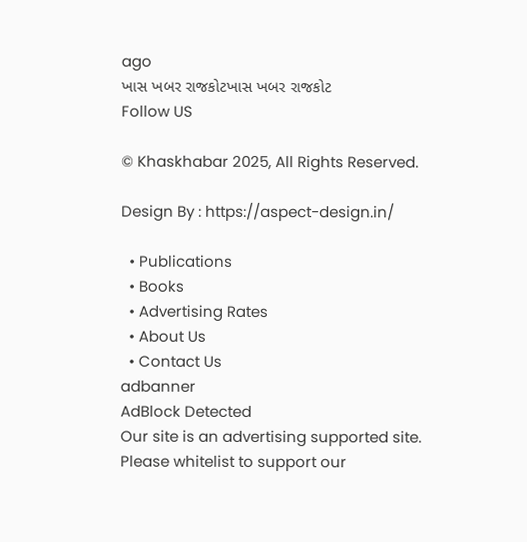ago
ખાસ ખબર રાજકોટખાસ ખબર રાજકોટ
Follow US

© Khaskhabar 2025, All Rights Reserved.

Design By : https://aspect-design.in/

  • Publications
  • Books
  • Advertising Rates
  • About Us
  • Contact Us
adbanner
AdBlock Detected
Our site is an advertising supported site. Please whitelist to support our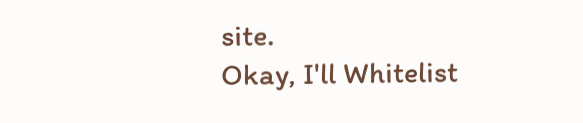site.
Okay, I'll Whitelist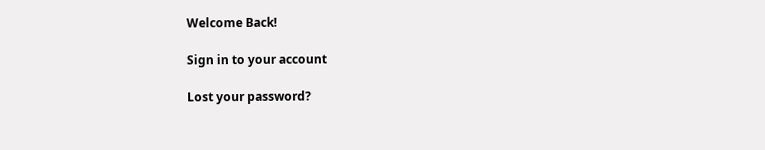Welcome Back!

Sign in to your account

Lost your password?